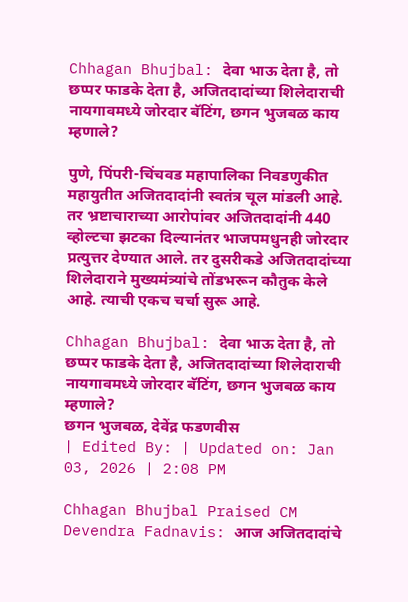Chhagan Bhujbal: देवा भाऊ देता है, तो छप्पर फाडके देता है, अजितदादांच्या शिलेदाराची नायगावमध्ये जोरदार बॅटिंग, छगन भुजबळ काय म्हणाले?

पुणे, पिंपरी-चिंचवड महापालिका निवडणुकीत महायुतीत अजितदादांनी स्वतंत्र चूल मांडली आहे. तर भ्रष्टाचाराच्या आरोपांवर अजितदादांनी 440 व्होल्टचा झटका दिल्यानंतर भाजपमधुनही जोरदार प्रत्युत्तर देण्यात आले. तर दुसरीकडे अजितदादांच्या शिलेदाराने मुख्यमंत्र्यांचे तोंडभरून कौतुक केले आहे. त्याची एकच चर्चा सुरू आहे.

Chhagan Bhujbal: देवा भाऊ देता है, तो छप्पर फाडके देता है, अजितदादांच्या शिलेदाराची नायगावमध्ये जोरदार बॅटिंग, छगन भुजबळ काय म्हणाले?
छगन भुजबळ, देवेंद्र फडणवीस
| Edited By: | Updated on: Jan 03, 2026 | 2:08 PM

Chhagan Bhujbal Praised CM Devendra Fadnavis: आज अजितदादांचे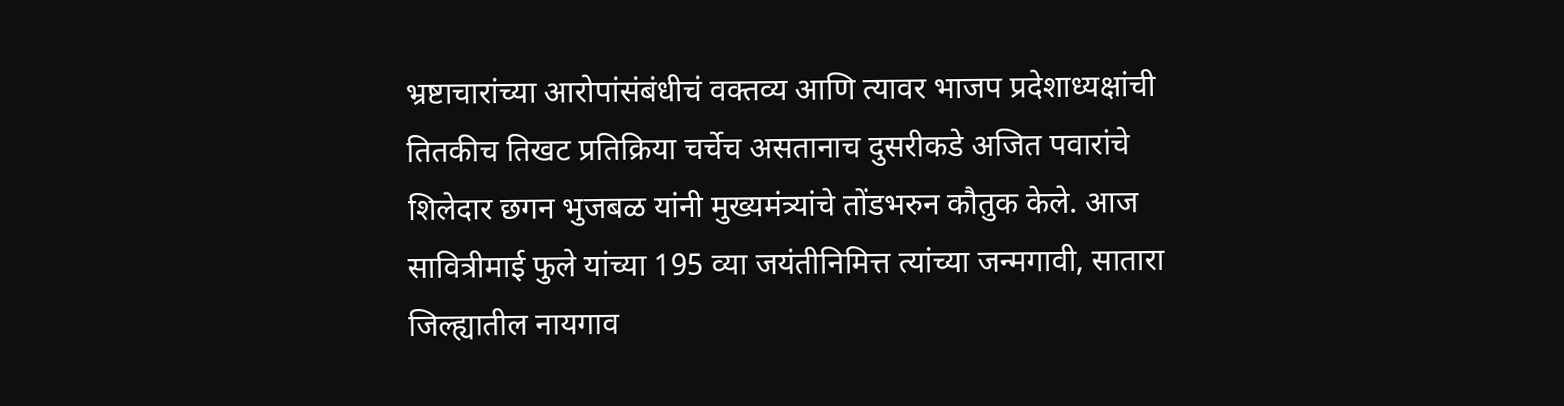भ्रष्टाचारांच्या आरोपांसंबंधीचं वक्तव्य आणि त्यावर भाजप प्रदेशाध्यक्षांची तितकीच तिखट प्रतिक्रिया चर्चेच असतानाच दुसरीकडे अजित पवारांचे शिलेदार छगन भुजबळ यांनी मुख्यमंत्र्यांचे तोंडभरुन कौतुक केले. आज सावित्रीमाई फुले यांच्या 195 व्या जयंतीनिमित्त त्यांच्या जन्मगावी, सातारा जिल्ह्यातील नायगाव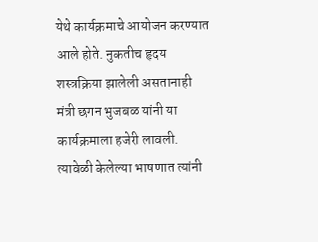येथे कार्यक्रमाचे आयोजन करण्यात आले होते. नुकतीच हृदय शस्त्रक्रिया झालेली असतानाही मंत्री छगन भुजबळ यांनी या कार्यक्रमाला हजेरी लावली. त्यावेळी केलेल्या भाषणात त्यांनी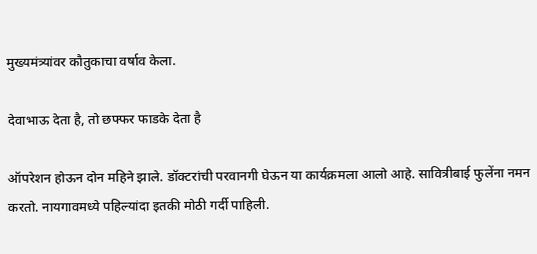मुख्यमंत्र्यांवर कौतुकाचा वर्षाव केला.

देवाभाऊ देता है, तो छफ्फर फाडके देता है

ऑपरेशन होऊन दोन महिने झाले. डॉक्टरांची परवानगी घेऊन या कार्यक्रमला आलो आहे. सावित्रीबाई फुलेंना नमन करतो. नायगावमध्ये पहिल्यांदा इतकी मोठी गर्दी पाहिली.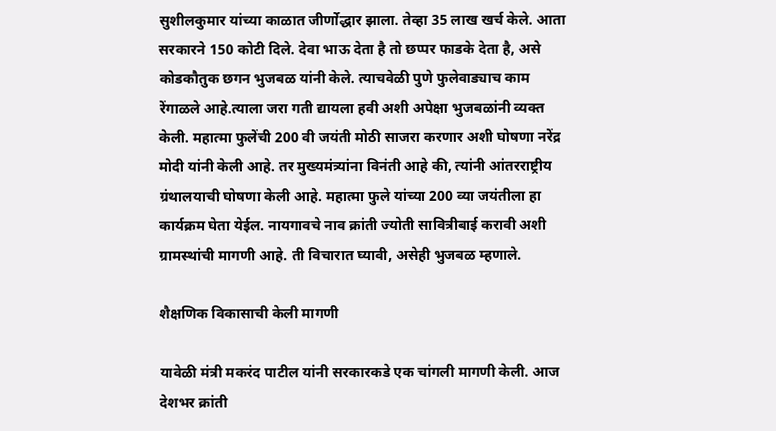सुशीलकुमार यांच्या काळात जीर्णोद्धार झाला. तेव्हा 35 लाख खर्च केले. आता सरकारने 150 कोटी दिले. देवा भाऊ देता है तो छप्पर फाडके देता है, असे कोडकौतुक छगन भुजबळ यांनी केले. त्याचवेळी पुणे फुलेवाड्याच काम रेंगाळले आहे.त्याला जरा गती द्यायला हवी अशी अपेक्षा भुजबळांनी व्यक्त केली. महात्मा फुलेंची 200 वी जयंती मोठी साजरा करणार अशी घोषणा नरेंद्र मोदी यांनी केली आहे. तर मुख्यमंत्र्यांना विनंती आहे की, त्यांनी आंतरराष्ट्रीय ग्रंथालयाची घोषणा केली आहे. महात्मा फुले यांच्या 200 व्या जयंतीला हा कार्यक्रम घेता येईल. नायगावचे नाव क्रांती ज्योती सावित्रीबाई करावी अशी ग्रामस्थांची मागणी आहे. ती विचारात घ्यावी, असेही भुजबळ म्हणाले.

शैक्षणिक विकासाची केली मागणी

यावेळी मंत्री मकरंद पाटील यांनी सरकारकडे एक चांगली मागणी केली. आज देशभर क्रांती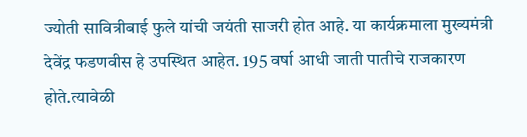ज्योती सावित्रीबाई फुले यांची जयंती साजरी होत आहे. या कार्यक्रमाला मुख्यमंत्री देवेंद्र फडणवीस हे उपस्थित आहेत. 195 वर्षा आधी जाती पातीचे राजकारण होते.त्यावेळी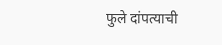फुले दांपत्याची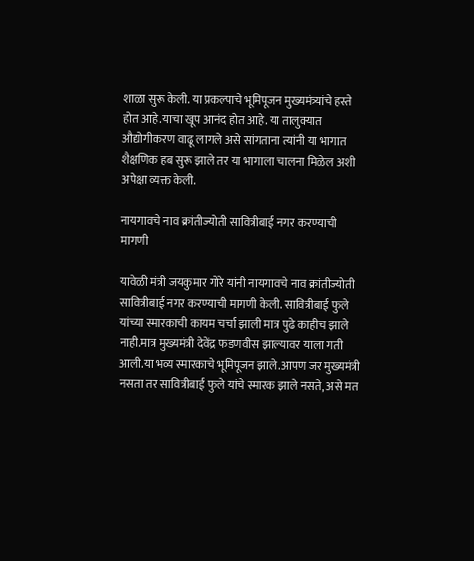शाळा सुरू केली. या प्रकल्पाचे भूमिपूजन मुख्यमंत्र्यांचे हस्ते होत आहे.याचा खूप आनंद होत आहे. या तालुक्यात औद्योगीकरण वाढू लागले असे सांगताना त्यांनी या भागात शैक्षणिक हब सुरू झाले तर या भागाला चालना मिळेल अशी अपेक्षा व्यक्त केली.

नायगावचे नाव क्रांतीज्योती सावित्रीबाई नगर करण्याची मागणी

यावेळी मंत्री जयकुमार गोरे यांनी नायगावचे नाव क्रांतीज्योती सावित्रीबाई नगर करण्याची मागणी केली. सावित्रीबाई फुले यांच्या स्मारकाची कायम चर्चा झाली मात्र पुढे काहीच झाले नाही.मात्र मुख्यमंत्री देवेंद्र फडणवीस झाल्यावर याला गती आली.या भव्य स्मारकाचे भूमिपूजन झाले.आपण जर मुख्यमंत्री नसता तर सावित्रीबाई फुले यांचे स्मारक झाले नसते, असे मत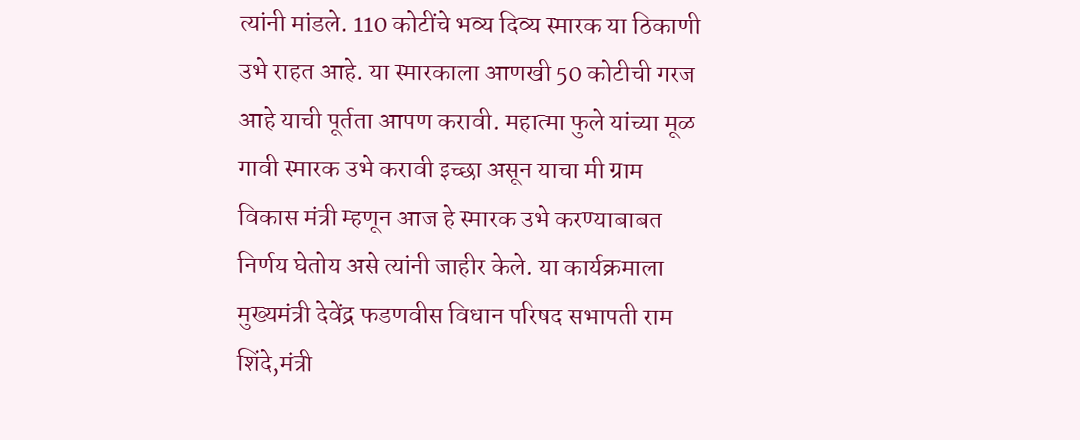त्यांनी मांडले. 110 कोटींचे भव्य दिव्य स्मारक या ठिकाणी उभे राहत आहे. या स्मारकाला आणखी 50 कोटीची गरज आहे याची पूर्तता आपण करावी. महात्मा फुले यांच्या मूळ गावी स्मारक उभे करावी इच्छा असून याचा मी ग्राम विकास मंत्री म्हणून आज हे स्मारक उभे करण्याबाबत निर्णय घेतोय असे त्यांनी जाहीर केले. या कार्यक्रमाला मुख्यमंत्री देवेंद्र फडणवीस विधान परिषद सभापती राम शिंदे,मंत्री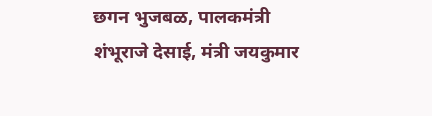छगन भुजबळ, पालकमंत्री शंभूराजे देसाई, मंत्री जयकुमार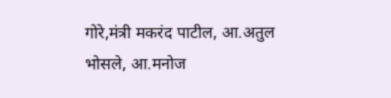गोरे,मंत्री मकरंद पाटील, आ.अतुल भोसले, आ.मनोज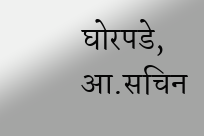घोरपडे, आ.सचिन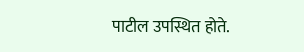पाटील उपस्थित होते.